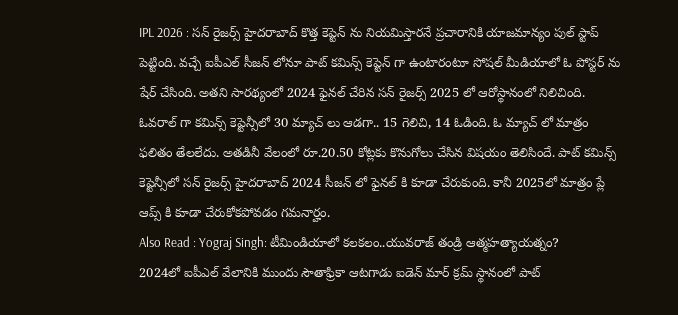IPL 2026 : సన్ రైజర్స్ హైదరాబాద్ కొత్త కెప్టెన్ ను నియమిస్తారనే ప్రచారానికి యాజమాన్యం పుల్ స్టాప్ పెట్టింది. వచ్చే ఐపీఎల్ సీజన్ లోనూ పాట్ కమిన్స్ కెప్టెన్ గా ఉంటారంటూ సోషల్ మీడియాలో ఓ పోస్టర్ ను షేర్ చేసింది. అతని సారథ్యంలో 2024 ఫైనల్ చేరిన సన్ రైజర్స్ 2025 లో ఆరోస్థానంలో నిలిచింది. ఓవరాల్ గా కమిన్స్ కెప్టెన్సీలో 30 మ్యాచ్ లు ఆడగా.. 15 గెలిచి, 14 ఓడింది. ఓ మ్యాచ్ లో మాత్రం ఫలితం తేలలేదు. అతడినీ వేలంలో రూ.20.50 కోట్లకు కొనుగోలు చేసిన విషయం తెలిసిందే. పాట్ కమిన్స్ కెప్టెన్సీలో సన్ రైజర్స్ హైదరాబాద్ 2024 సీజన్ లో ఫైనల్ కి కూడా చేరుకుంది. కానీ 2025లో మాత్రం ప్లే ఆప్స్ కి కూడా చేరుకోకపోవడం గమనార్హం.
Also Read : Yograj Singh: టీమిండియాలో కలకలం..యువరాజ్ తండ్రి ఆత్మహత్యాయత్నం?
2024లో ఐపీఎల్ వేలానికి ముందు సౌతాఫ్రికా ఆటగాడు ఐడెన్ మార్ క్రమ్ స్థానంలో పాట్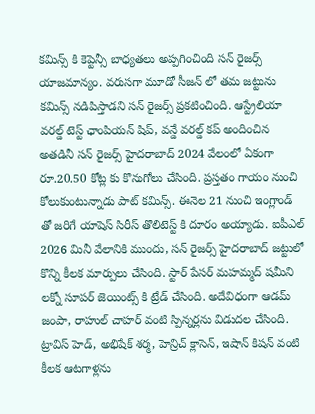కమిన్స్ కి కెప్టెన్సీ బాధ్యతలు అప్పగించింది సన్ రైజర్స్ యాజమాన్యం. వరుసగా మూడో సీజన్ లో తమ జట్టును కమిన్స్ నడిపిస్తాడని సన్ రైజర్స్ ప్రకటించింది. ఆస్ట్రేలియా వరల్డ్ టెస్ట్ ఛాంపియన్ షిప్, వన్డే వరల్డ్ కప్ అందించిన అతడినీ సన్ రైజర్స్ హైదరాబాద్ 2024 వేలంలో ఏకంగా రూ.20.50 కోట్ల కు కొనుగోలు చేసింది. ప్రస్తతం గాయం నుంచి కోలుకుంటున్నాడు పాట్ కమిన్స్. ఈనెల 21 నుంచి ఇంగ్లాండ్ తో జరిగే యాషెస్ సిరీస్ తొలిటెస్ట్ కి దూరం అయ్యాడు. ఐపీఎల్ 2026 మినీ వేలానికి ముందు, సన్ రైజర్స్ హైదరాబాద్ జట్టులో కొన్ని కీలక మార్పులు చేసింది. స్టార్ పేసర్ మహమ్మద్ షమీని లక్నో సూపర్ జెయింట్స్ కి ట్రేడ్ చేసింది. అదేవిధంగా ఆడమ్ జంపా, రాహుల్ చాహర్ వంటి స్పిన్నర్లను విడుదల చేసింది. ట్రావిస్ హెడ్, అభిషేక్ శర్మ, హెన్రిచ్ క్లాసెన్, ఇషాన్ కిషన్ వంటి కీలక ఆటగాళ్లను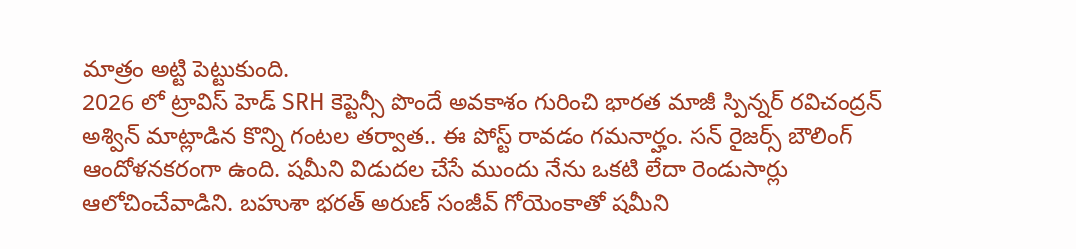మాత్రం అట్టి పెట్టుకుంది.
2026 లో ట్రావిస్ హెడ్ SRH కెప్టెన్సీ పొందే అవకాశం గురించి భారత మాజీ స్పిన్నర్ రవిచంద్రన్ అశ్విన్ మాట్లాడిన కొన్ని గంటల తర్వాత.. ఈ పోస్ట్ రావడం గమనార్హం. సన్ రైజర్స్ బౌలింగ్ ఆందోళనకరంగా ఉంది. షమీని విడుదల చేసే ముందు నేను ఒకటి లేదా రెండుసార్లు ఆలోచించేవాడిని. బహుశా భరత్ అరుణ్ సంజీవ్ గోయెంకాతో షమీని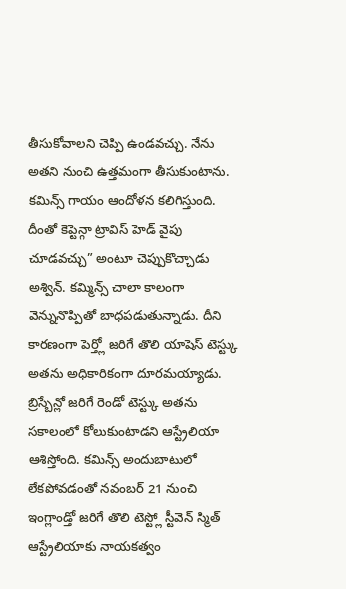తీసుకోవాలని చెప్పి ఉండవచ్చు. నేను అతని నుంచి ఉత్తమంగా తీసుకుంటాను. కమిన్స్ గాయం ఆందోళన కలిగిస్తుంది. దీంతో కెప్టెన్గా ట్రావిస్ హెడ్ వైపు చూడవచ్చు” అంటూ చెప్పుకొచ్చాడు అశ్విన్. కమ్మిన్స్ చాలా కాలంగా వెన్నునొప్పితో బాధపడుతున్నాడు. దీని కారణంగా పెర్త్లో జరిగే తొలి యాషెస్ టెస్ట్కు అతను అధికారికంగా దూరమయ్యాడు. బ్రిస్బేన్లో జరిగే రెండో టెస్ట్కు అతను సకాలంలో కోలుకుంటాడని ఆస్ట్రేలియా ఆశిస్తోంది. కమిన్స్ అందుబాటులో లేకపోవడంతో నవంబర్ 21 నుంచి ఇంగ్లాండ్తో జరిగే తొలి టెస్ట్లో స్టీవెన్ స్మిత్ ఆస్ట్రేలియాకు నాయకత్వం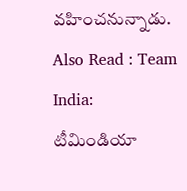వహించనున్నాడు.
Also Read : Team India: టీమిండియా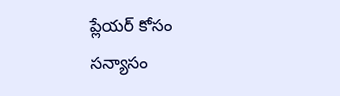ప్లేయర్ కోసం సన్యాసం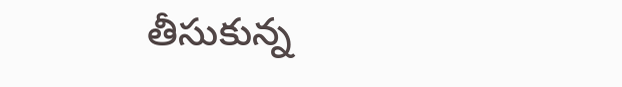తీసుకున్న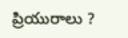ప్రియురాలు ?